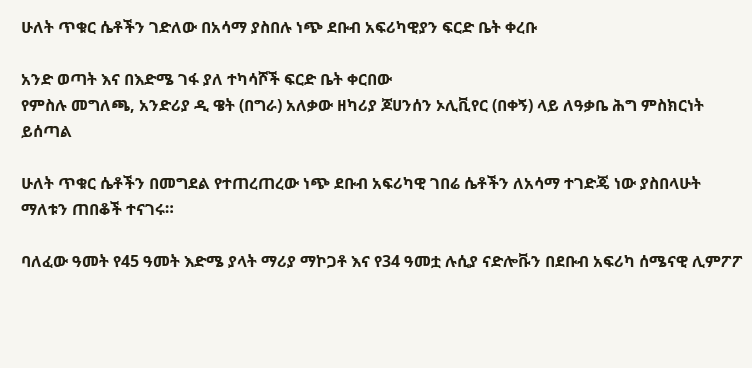ሁለት ጥቁር ሴቶችን ገድለው በአሳማ ያስበሉ ነጭ ደቡብ አፍሪካዊያን ፍርድ ቤት ቀረቡ

አንድ ወጣት እና በእድሜ ገፋ ያለ ተካሳሾች ፍርድ ቤት ቀርበው
የምስሉ መግለጫ, አንድሪያ ዲ ዌት (በግራ) አለቃው ዘካሪያ ጆሀንሰን ኦሊቪየር (በቀኝ) ላይ ለዓቃቤ ሕግ ምስክርነት ይሰጣል

ሁለት ጥቁር ሴቶችን በመግደል የተጠረጠረው ነጭ ደቡብ አፍሪካዊ ገበሬ ሴቶችን ለአሳማ ተገድጄ ነው ያስበላሁት ማለቱን ጠበቆች ተናገሩ።

ባለፈው ዓመት የ45 ዓመት እድሜ ያላት ማሪያ ማኮጋቶ እና የ34 ዓመቷ ሉሲያ ናድሎቩን በደቡብ አፍሪካ ሰሜናዊ ሊምፖፖ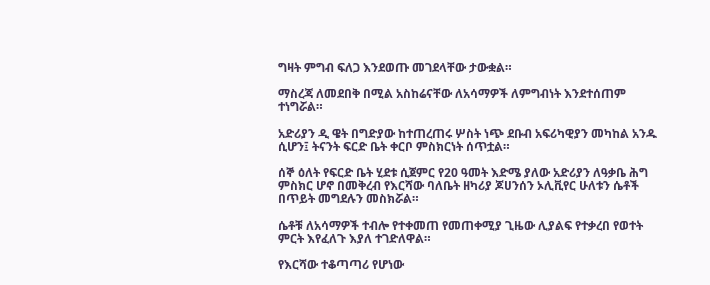ግዛት ምግብ ፍለጋ እንደወጡ መገደላቸው ታውቋል።

ማስረጃ ለመደበቅ በሚል አስከሬናቸው ለአሳማዎች ለምግብነት እንደተሰጠም ተነግሯል።

አድሪያን ዲ ዌት በግድያው ከተጠረጠሩ ሦስት ነጭ ደቡብ አፍሪካዊያን መካከል አንዱ ሲሆን፤ ትናንት ፍርድ ቤት ቀርቦ ምስክርነት ሰጥቷል።

ሰኞ ዕለት የፍርድ ቤት ሂደቱ ሲጀምር የ20 ዓመት እድሜ ያለው አድሪያን ለዓቃቤ ሕግ ምስክር ሆኖ በመቅረብ የእርሻው ባለቤት ዘካሪያ ጆሀንሰን ኦሊቪየር ሁለቱን ሴቶች በጥይት መግደሉን መስክሯል።

ሴቶቹ ለአሳማዎች ተብሎ የተቀመጠ የመጠቀሚያ ጊዜው ሊያልፍ የተቃረበ የወተት ምርት እየፈለጉ እያለ ተገድለዋል።

የእርሻው ተቆጣጣሪ የሆነው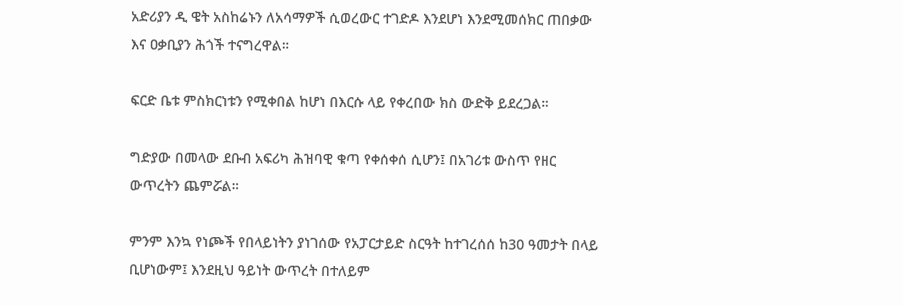አድሪያን ዲ ዌት አስከሬኑን ለአሳማዎች ሲወረውር ተገድዶ እንደሆነ እንደሚመሰክር ጠበቃው እና ዐቃቢያን ሕጎች ተናግረዋል።

ፍርድ ቤቱ ምስክርነቱን የሚቀበል ከሆነ በእርሱ ላይ የቀረበው ክስ ውድቅ ይደረጋል።

ግድያው በመላው ደቡብ አፍሪካ ሕዝባዊ ቁጣ የቀሰቀሰ ሲሆን፤ በአገሪቱ ውስጥ የዘር ውጥረትን ጨምሯል።

ምንም እንኳ የነጮች የበላይነትን ያነገሰው የአፓርታይድ ስርዓት ከተገረሰሰ ከ30 ዓመታት በላይ ቢሆነውም፤ እንደዚህ ዓይነት ውጥረት በተለይም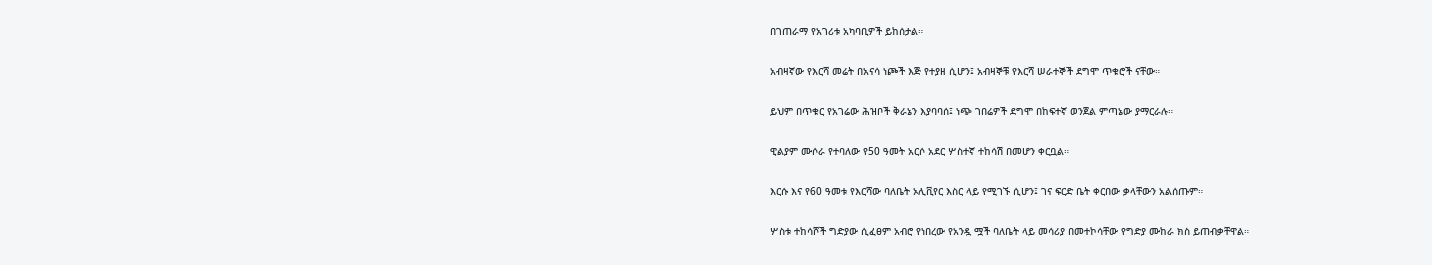በገጠራማ የአገሪቱ አካባቢዎች ይከሰታል።

አብዛኛው የእርሻ መሬት በአናሳ ነጮች እጅ የተያዘ ሲሆን፤ አብዛኞቹ የእርሻ ሠራተኞች ደግሞ ጥቁሮች ናቸው።

ይህም በጥቁር የአገሬው ሕዝቦች ቅራኔን እያባባሰ፤ ነጭ ገበሬዎች ደግሞ በከፍተኛ ወንጀል ምጣኔው ያማርራሉ።

ዊልያም ሙሶራ የተባለው የ50 ዓመት አርሶ አደር ሦስተኛ ተከሳሽ በመሆን ቀርቧል።

እርሱ እና የ60 ዓመቱ የእርሻው ባለቤት ኦሊቪየር እስር ላይ የሚገኙ ሲሆን፤ ገና ፍርድ ቤት ቀርበው ቃላቸውን አልሰጡም።

ሦስቱ ተከሳሾች ግድያው ሲፈፀም አብሮ የነበረው የአንዷ ሟች ባለቤት ላይ መሳሪያ በመተኮሳቸው የግድያ ሙከራ ክስ ይጠብቃቸዋል።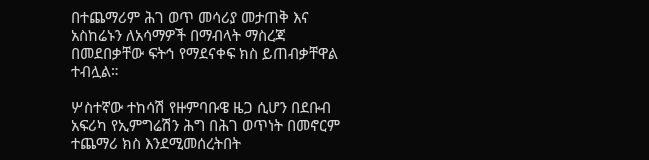በተጨማሪም ሕገ ወጥ መሳሪያ መታጠቅ እና አስከሬኑን ለአሳማዎች በማብላት ማስረጃ በመደበቃቸው ፍትኅ የማደናቀፍ ክስ ይጠብቃቸዋል ተብሏል።

ሦስተኛው ተከሳሽ የዙምባቡዌ ዜጋ ሲሆን በደቡብ አፍሪካ የኢምግሬሽን ሕግ በሕገ ወጥነት በመኖርም ተጨማሪ ክስ እንደሚመሰረትበት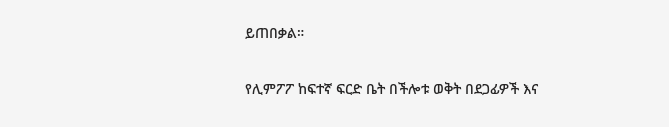ይጠበቃል።

የሊምፖፖ ከፍተኛ ፍርድ ቤት በችሎቱ ወቅት በደጋፊዎች እና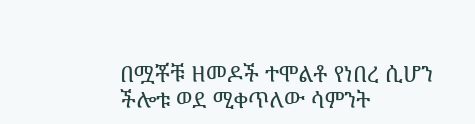በሟቾቹ ዘመዶች ተሞልቶ የነበረ ሲሆን ችሎቱ ወደ ሚቀጥለው ሳምንት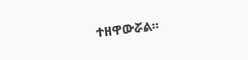ተዘዋውሯል።